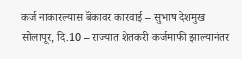कर्ज नाकारल्यास बॅंकावर कारवाई – सुभाष देशमुख
सोलापूर, दि.10 – राज्यात शेतकरी कर्जमाफी झाल्यानंतर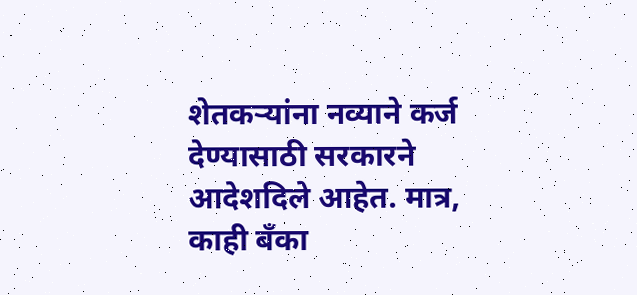शेतकऱ्यांना नव्याने कर्ज देण्यासाठी सरकारने आदेशदिले आहेत. मात्र, काही बॅंका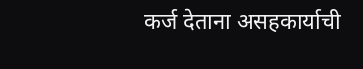कर्ज देताना असहकार्याची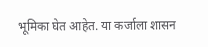भूमिका घेत आहेत. या कर्जाला शासन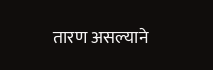तारण असल्याने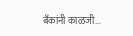बॅंकांनी काळजी…